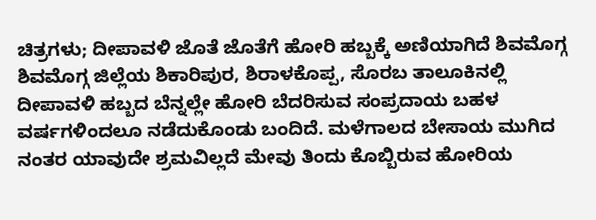ಚಿತ್ರಗಳು; ದೀಪಾವಳಿ ಜೊತೆ ಜೊತೆಗೆ ಹೋರಿ ಹಬ್ಬಕ್ಕೆ ಅಣಿಯಾಗಿದೆ ಶಿವಮೊಗ್ಗ
ಶಿವಮೊಗ್ಗ ಜಿಲ್ಲೆಯ ಶಿಕಾರಿಪುರ, ಶಿರಾಳಕೊಪ್ಪ, ಸೊರಬ ತಾಲೂಕಿನಲ್ಲಿ ದೀಪಾವಳಿ ಹಬ್ಬದ ಬೆನ್ನಲ್ಲೇ ಹೋರಿ ಬೆದರಿಸುವ ಸಂಪ್ರದಾಯ ಬಹಳ ವರ್ಷಗಳಿಂದಲೂ ನಡೆದುಕೊಂಡು ಬಂದಿದೆ. ಮಳೆಗಾಲದ ಬೇಸಾಯ ಮುಗಿದ ನಂತರ ಯಾವುದೇ ಶ್ರಮವಿಲ್ಲದೆ ಮೇವು ತಿಂದು ಕೊಬ್ಬಿರುವ ಹೋರಿಯ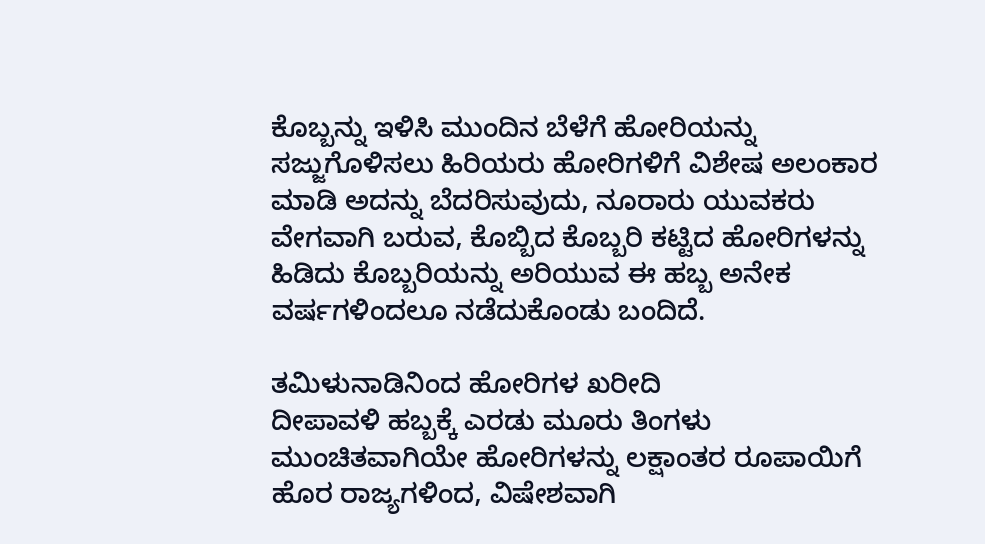ಕೊಬ್ಬನ್ನು ಇಳಿಸಿ ಮುಂದಿನ ಬೆಳೆಗೆ ಹೋರಿಯನ್ನು ಸಜ್ಜುಗೊಳಿಸಲು ಹಿರಿಯರು ಹೋರಿಗಳಿಗೆ ವಿಶೇಷ ಅಲಂಕಾರ ಮಾಡಿ ಅದನ್ನು ಬೆದರಿಸುವುದು, ನೂರಾರು ಯುವಕರು ವೇಗವಾಗಿ ಬರುವ, ಕೊಬ್ಬಿದ ಕೊಬ್ಬರಿ ಕಟ್ಟಿದ ಹೋರಿಗಳನ್ನು ಹಿಡಿದು ಕೊಬ್ಬರಿಯನ್ನು ಅರಿಯುವ ಈ ಹಬ್ಬ ಅನೇಕ ವರ್ಷಗಳಿಂದಲೂ ನಡೆದುಕೊಂಡು ಬಂದಿದೆ.

ತಮಿಳುನಾಡಿನಿಂದ ಹೋರಿಗಳ ಖರೀದಿ
ದೀಪಾವಳಿ ಹಬ್ಬಕ್ಕೆ ಎರಡು ಮೂರು ತಿಂಗಳು ಮುಂಚಿತವಾಗಿಯೇ ಹೋರಿಗಳನ್ನು ಲಕ್ಷಾಂತರ ರೂಪಾಯಿಗೆ ಹೊರ ರಾಜ್ಯಗಳಿಂದ, ವಿಷೇಶವಾಗಿ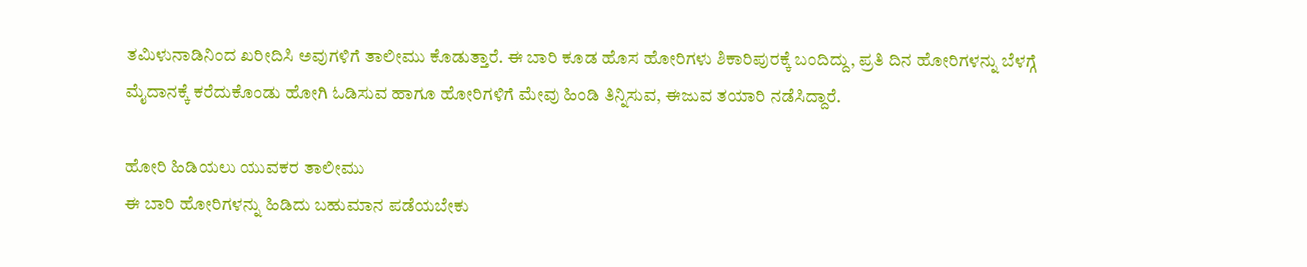ತಮಿಳುನಾಡಿನಿಂದ ಖರೀದಿಸಿ ಅವುಗಳಿಗೆ ತಾಲೀಮು ಕೊಡುತ್ತಾರೆ. ಈ ಬಾರಿ ಕೂಡ ಹೊಸ ಹೋರಿಗಳು ಶಿಕಾರಿಪುರಕ್ಕೆ ಬಂದಿದ್ದು, ಪ್ರತಿ ದಿನ ಹೋರಿಗಳನ್ನು ಬೆಳಗ್ಗೆ ಮೈದಾನಕ್ಕೆ ಕರೆದುಕೊಂಡು ಹೋಗಿ ಓಡಿಸುವ ಹಾಗೂ ಹೋರಿಗಳಿಗೆ ಮೇವು ಹಿಂಡಿ ತಿನ್ನಿಸುವ, ಈಜುವ ತಯಾರಿ ನಡೆಸಿದ್ದಾರೆ.

ಹೋರಿ ಹಿಡಿಯಲು ಯುವಕರ ತಾಲೀಮು
ಈ ಬಾರಿ ಹೋರಿಗಳನ್ನು ಹಿಡಿದು ಬಹುಮಾನ ಪಡೆಯಬೇಕು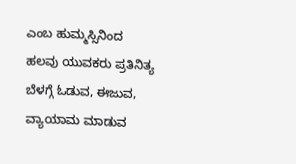ಎಂಬ ಹುಮ್ಮಸ್ಸಿನಿಂದ ಹಲವು ಯುವಕರು ಪ್ರತಿನಿತ್ಯ ಬೆಳಗ್ಗೆ ಓಡುವ, ಈಜುವ, ವ್ಯಾಯಾಮ ಮಾಡುವ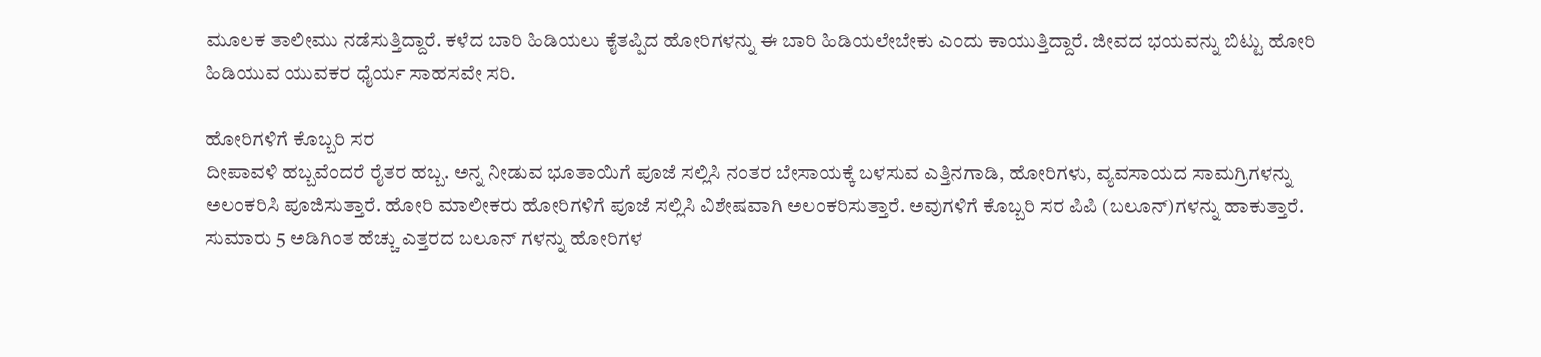ಮೂಲಕ ತಾಲೀಮು ನಡೆಸುತ್ತಿದ್ದಾರೆ. ಕಳೆದ ಬಾರಿ ಹಿಡಿಯಲು ಕೈತಪ್ಪಿದ ಹೋರಿಗಳನ್ನು ಈ ಬಾರಿ ಹಿಡಿಯಲೇಬೇಕು ಎಂದು ಕಾಯುತ್ತಿದ್ದಾರೆ. ಜೀವದ ಭಯವನ್ನು ಬಿಟ್ಟು ಹೋರಿ ಹಿಡಿಯುವ ಯುವಕರ ಧೈರ್ಯ ಸಾಹಸವೇ ಸರಿ.

ಹೋರಿಗಳಿಗೆ ಕೊಬ್ಬರಿ ಸರ
ದೀಪಾವಳಿ ಹಬ್ಬವೆಂದರೆ ರೈತರ ಹಬ್ಬ. ಅನ್ನ ನೀಡುವ ಭೂತಾಯಿಗೆ ಪೂಜೆ ಸಲ್ಲಿಸಿ ನಂತರ ಬೇಸಾಯಕ್ಕೆ ಬಳಸುವ ಎತ್ತಿನಗಾಡಿ, ಹೋರಿಗಳು, ವ್ಯವಸಾಯದ ಸಾಮಗ್ರಿಗಳನ್ನು ಅಲಂಕರಿಸಿ ಪೂಜಿಸುತ್ತಾರೆ. ಹೋರಿ ಮಾಲೀಕರು ಹೋರಿಗಳಿಗೆ ಪೂಜೆ ಸಲ್ಲಿಸಿ ವಿಶೇಷವಾಗಿ ಅಲಂಕರಿಸುತ್ತಾರೆ. ಅವುಗಳಿಗೆ ಕೊಬ್ಬರಿ ಸರ ಪಿಪಿ (ಬಲೂನ್)ಗಳನ್ನು ಹಾಕುತ್ತಾರೆ. ಸುಮಾರು 5 ಅಡಿಗಿಂತ ಹೆಚ್ಚು ಎತ್ತರದ ಬಲೂನ್ ಗಳನ್ನು ಹೋರಿಗಳ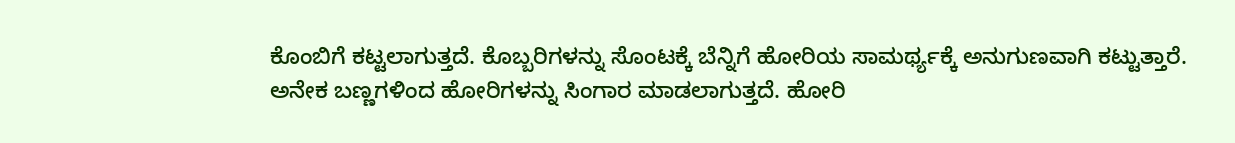ಕೊಂಬಿಗೆ ಕಟ್ಟಲಾಗುತ್ತದೆ. ಕೊಬ್ಬರಿಗಳನ್ನು ಸೊಂಟಕ್ಕೆ ಬೆನ್ನಿಗೆ ಹೋರಿಯ ಸಾಮರ್ಥ್ಯಕ್ಕೆ ಅನುಗುಣವಾಗಿ ಕಟ್ಟುತ್ತಾರೆ. ಅನೇಕ ಬಣ್ಣಗಳಿಂದ ಹೋರಿಗಳನ್ನು ಸಿಂಗಾರ ಮಾಡಲಾಗುತ್ತದೆ. ಹೋರಿ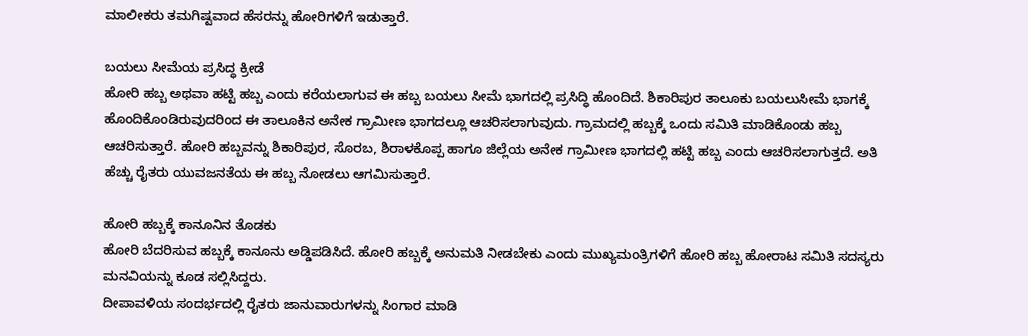ಮಾಲೀಕರು ತಮಗಿಷ್ಟವಾದ ಹೆಸರನ್ನು ಹೋರಿಗಳಿಗೆ ಇಡುತ್ತಾರೆ.

ಬಯಲು ಸೀಮೆಯ ಪ್ರಸಿದ್ಧ ಕ್ರೀಡೆ
ಹೋರಿ ಹಬ್ಬ ಅಥವಾ ಹಟ್ಟಿ ಹಬ್ಬ ಎಂದು ಕರೆಯಲಾಗುವ ಈ ಹಬ್ಬ ಬಯಲು ಸೀಮೆ ಭಾಗದಲ್ಲಿ ಪ್ರಸಿದ್ಧಿ ಹೊಂದಿದೆ. ಶಿಕಾರಿಪುರ ತಾಲೂಕು ಬಯಲುಸೀಮೆ ಭಾಗಕ್ಕೆ ಹೊಂದಿಕೊಂಡಿರುವುದರಿಂದ ಈ ತಾಲೂಕಿನ ಅನೇಕ ಗ್ರಾಮೀಣ ಭಾಗದಲ್ಲೂ ಆಚರಿಸಲಾಗುವುದು. ಗ್ರಾಮದಲ್ಲಿ ಹಬ್ಬಕ್ಕೆ ಒಂದು ಸಮಿತಿ ಮಾಡಿಕೊಂಡು ಹಬ್ಬ ಆಚರಿಸುತ್ತಾರೆ. ಹೋರಿ ಹಬ್ಬವನ್ನು ಶಿಕಾರಿಪುರ, ಸೊರಬ, ಶಿರಾಳಕೊಪ್ಪ ಹಾಗೂ ಜಿಲ್ಲೆಯ ಅನೇಕ ಗ್ರಾಮೀಣ ಭಾಗದಲ್ಲಿ ಹಟ್ಟಿ ಹಬ್ಬ ಎಂದು ಆಚರಿಸಲಾಗುತ್ತದೆ. ಅತಿ ಹೆಚ್ಚು ರೈತರು ಯುವಜನತೆಯ ಈ ಹಬ್ಬ ನೋಡಲು ಆಗಮಿಸುತ್ತಾರೆ.

ಹೋರಿ ಹಬ್ಬಕ್ಕೆ ಕಾನೂನಿನ ತೊಡಕು
ಹೋರಿ ಬೆದರಿಸುವ ಹಬ್ಬಕ್ಕೆ ಕಾನೂನು ಅಡ್ಡಿಪಡಿಸಿದೆ. ಹೋರಿ ಹಬ್ಬಕ್ಕೆ ಅನುಮತಿ ನೀಡಬೇಕು ಎಂದು ಮುಖ್ಯಮಂತ್ರಿಗಳಿಗೆ ಹೋರಿ ಹಬ್ಬ ಹೋರಾಟ ಸಮಿತಿ ಸದಸ್ಯರು ಮನವಿಯನ್ನು ಕೂಡ ಸಲ್ಲಿಸಿದ್ದರು.
ದೀಪಾವಳಿಯ ಸಂದರ್ಭದಲ್ಲಿ ರೈತರು ಜಾನುವಾರುಗಳನ್ನು ಸಿಂಗಾರ ಮಾಡಿ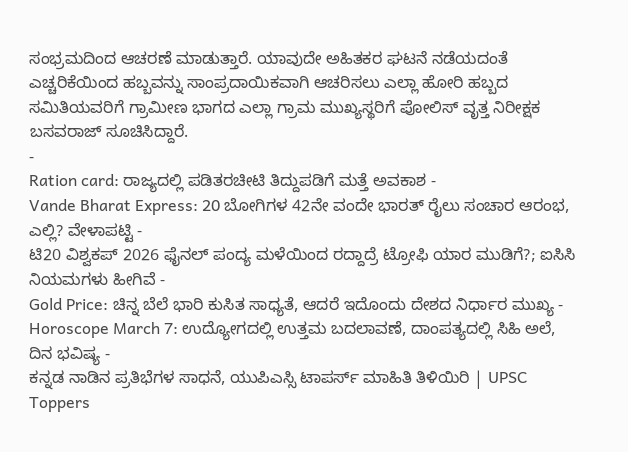ಸಂಭ್ರಮದಿಂದ ಆಚರಣೆ ಮಾಡುತ್ತಾರೆ. ಯಾವುದೇ ಅಹಿತಕರ ಘಟನೆ ನಡೆಯದಂತೆ ಎಚ್ಚರಿಕೆಯಿಂದ ಹಬ್ಬವನ್ನು ಸಾಂಪ್ರದಾಯಿಕವಾಗಿ ಆಚರಿಸಲು ಎಲ್ಲಾ ಹೋರಿ ಹಬ್ಬದ ಸಮಿತಿಯವರಿಗೆ ಗ್ರಾಮೀಣ ಭಾಗದ ಎಲ್ಲಾ ಗ್ರಾಮ ಮುಖ್ಯಸ್ಥರಿಗೆ ಪೋಲಿಸ್ ವೃತ್ತ ನಿರೀಕ್ಷಕ ಬಸವರಾಜ್ ಸೂಚಿಸಿದ್ದಾರೆ.
-
Ration card: ರಾಜ್ಯದಲ್ಲಿ ಪಡಿತರಚೀಟಿ ತಿದ್ದುಪಡಿಗೆ ಮತ್ತೆ ಅವಕಾಶ -
Vande Bharat Express: 20 ಬೋಗಿಗಳ 42ನೇ ವಂದೇ ಭಾರತ್ ರೈಲು ಸಂಚಾರ ಆರಂಭ, ಎಲ್ಲಿ? ವೇಳಾಪಟ್ಟಿ -
ಟಿ20 ವಿಶ್ವಕಪ್ 2026 ಫೈನಲ್ ಪಂದ್ಯ ಮಳೆಯಿಂದ ರದ್ದಾದ್ರೆ ಟ್ರೋಫಿ ಯಾರ ಮುಡಿಗೆ?; ಐಸಿಸಿ ನಿಯಮಗಳು ಹೀಗಿವೆ -
Gold Price: ಚಿನ್ನ ಬೆಲೆ ಭಾರಿ ಕುಸಿತ ಸಾಧ್ಯತೆ, ಆದರೆ ಇದೊಂದು ದೇಶದ ನಿರ್ಧಾರ ಮುಖ್ಯ -
Horoscope March 7: ಉದ್ಯೋಗದಲ್ಲಿ ಉತ್ತಮ ಬದಲಾವಣೆ, ದಾಂಪತ್ಯದಲ್ಲಿ ಸಿಹಿ ಅಲೆ, ದಿನ ಭವಿಷ್ಯ -
ಕನ್ನಡ ನಾಡಿನ ಪ್ರತಿಭೆಗಳ ಸಾಧನೆ, ಯುಪಿಎಸ್ಸಿ ಟಾಪರ್ಸ್ ಮಾಹಿತಿ ತಿಳಿಯಿರಿ | UPSC Toppers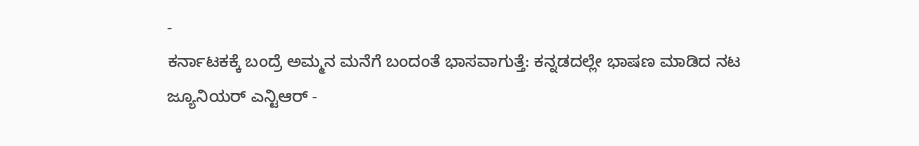-
ಕರ್ನಾಟಕಕ್ಕೆ ಬಂದ್ರೆ ಅಮ್ಮನ ಮನೆಗೆ ಬಂದಂತೆ ಭಾಸವಾಗುತ್ತೆ: ಕನ್ನಡದಲ್ಲೇ ಭಾಷಣ ಮಾಡಿದ ನಟ ಜ್ಯೂನಿಯರ್ ಎನ್ಟಿಆರ್ -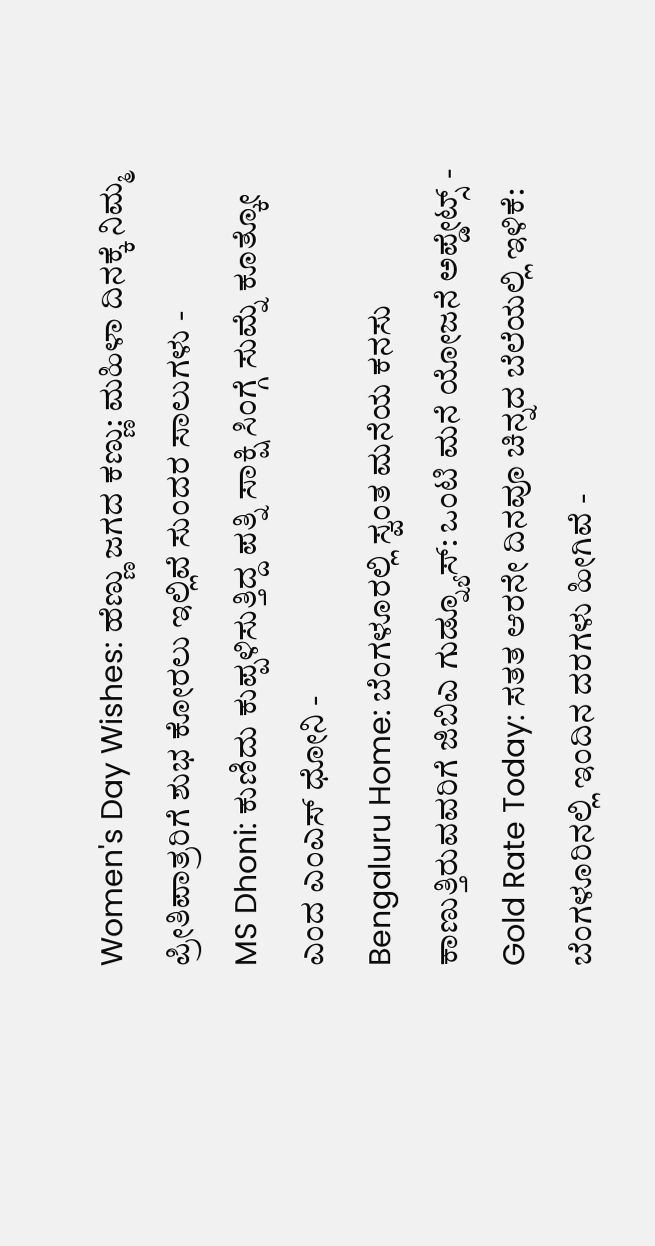Women's Day Wishes: ಹೆಣ್ಣು ಜಗದ ಕಣ್ಣು: ಮಹಿಳಾ ದಿನಕ್ಕೆ ನಿಮ್ಮ ಪ್ರೀತಿಪಾತ್ರರಿಗೆ ಶುಭ ಕೋರಲು ಇಲ್ಲಿವೆ ಸುಂದರ ಸಾಲುಗಳು -
MS Dhoni: ಕುಣಿದು ಕುಪ್ಪಳಿಸುತ್ತಿದ್ದ ಪತ್ನಿ ಸಾಕ್ಷಿ ಸಿಂಗ್ಗೆ ಸುಮ್ನೆ ಕೂತ್ಕೋ ಎಂದ ಎಂಎಸ್ ಧೋನಿ -
Bengaluru Home: ಬೆಂಗಳೂರಲ್ಲಿ ಸ್ವಂತ ಮನೆಯ ಕನಸು ಕಾಣುತ್ತಿರುವವರಿಗೆ ಜಿಬಿಎ ಗುಡ್ನ್ಯೂಸ್: ಒಂಟಿ ಮನೆ ಯೋಜನೆ ಅಪ್ಡೇಟ್ಸ್ -
Gold Rate Today: ಸತತ ಆರನೇ ದಿನವೂ ಚಿನ್ನದ ಬೆಲೆಯಲ್ಲಿ ಇಳಿಕೆ: ಬೆಂಗಳೂರಿನಲ್ಲಿ ಇಂದಿನ ದರಗಳು ಹೀಗಿವೆ -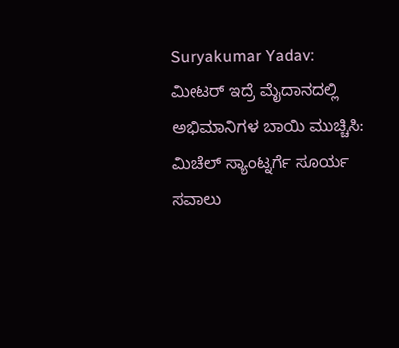Suryakumar Yadav: ಮೀಟರ್ ಇದ್ರೆ ಮೈದಾನದಲ್ಲಿ ಅಭಿಮಾನಿಗಳ ಬಾಯಿ ಮುಚ್ಚಿಸಿ: ಮಿಚೆಲ್ ಸ್ಯಾಂಟ್ನರ್ಗೆ ಸೂರ್ಯ ಸವಾಲು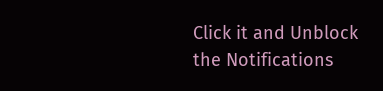Click it and Unblock the Notifications